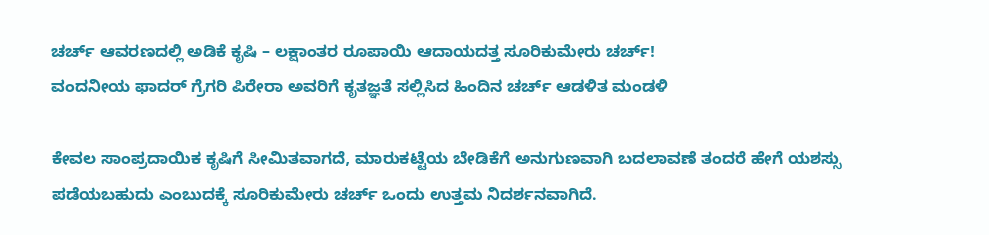ಚರ್ಚ್ ಆವರಣದಲ್ಲಿ ಅಡಿಕೆ ಕೃಷಿ – ಲಕ್ಷಾಂತರ ರೂಪಾಯಿ ಆದಾಯದತ್ತ ಸೂರಿಕುಮೇರು ಚರ್ಚ್!
ವಂದನೀಯ ಫಾದರ್ ಗ್ರೆಗರಿ ಪಿರೇರಾ ಅವರಿಗೆ ಕೃತಜ್ಞತೆ ಸಲ್ಲಿಸಿದ ಹಿಂದಿನ ಚರ್ಚ್ ಆಡಳಿತ ಮಂಡಳಿ

ಕೇವಲ ಸಾಂಪ್ರದಾಯಿಕ ಕೃಷಿಗೆ ಸೀಮಿತವಾಗದೆ, ಮಾರುಕಟ್ಟೆಯ ಬೇಡಿಕೆಗೆ ಅನುಗುಣವಾಗಿ ಬದಲಾವಣೆ ತಂದರೆ ಹೇಗೆ ಯಶಸ್ಸು ಪಡೆಯಬಹುದು ಎಂಬುದಕ್ಕೆ ಸೂರಿಕುಮೇರು ಚರ್ಚ್ ಒಂದು ಉತ್ತಮ ನಿದರ್ಶನವಾಗಿದೆ.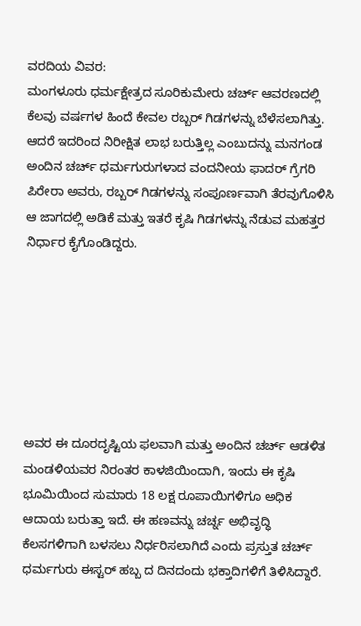ವರದಿಯ ವಿವರ:
ಮಂಗಳೂರು ಧರ್ಮಕ್ಷೇತ್ರದ ಸೂರಿಕುಮೇರು ಚರ್ಚ್ ಆವರಣದಲ್ಲಿ ಕೆಲವು ವರ್ಷಗಳ ಹಿಂದೆ ಕೇವಲ ರಬ್ಬರ್ ಗಿಡಗಳನ್ನು ಬೆಳೆಸಲಾಗಿತ್ತು. ಆದರೆ ಇದರಿಂದ ನಿರೀಕ್ಷಿತ ಲಾಭ ಬರುತ್ತಿಲ್ಲ ಎಂಬುದನ್ನು ಮನಗಂಡ ಅಂದಿನ ಚರ್ಚ್ ಧರ್ಮಗುರುಗಳಾದ ವಂದನೀಯ ಫಾದರ್ ಗ್ರೆಗರಿ ಪಿರೇರಾ ಅವರು, ರಬ್ಬರ್ ಗಿಡಗಳನ್ನು ಸಂಪೂರ್ಣವಾಗಿ ತೆರವುಗೊಳಿಸಿ ಆ ಜಾಗದಲ್ಲಿ ಅಡಿಕೆ ಮತ್ತು ಇತರೆ ಕೃಷಿ ಗಿಡಗಳನ್ನು ನೆಡುವ ಮಹತ್ತರ ನಿರ್ಧಾರ ಕೈಗೊಂಡಿದ್ದರು.







ಅವರ ಈ ದೂರದೃಷ್ಟಿಯ ಫಲವಾಗಿ ಮತ್ತು ಅಂದಿನ ಚರ್ಚ್ ಆಡಳಿತ ಮಂಡಳಿಯವರ ನಿರಂತರ ಕಾಳಜಿಯಿಂದಾಗಿ, ಇಂದು ಈ ಕೃಷಿ ಭೂಮಿಯಿಂದ ಸುಮಾರು 18 ಲಕ್ಷ ರೂಪಾಯಿಗಳಿಗೂ ಅಧಿಕ ಆದಾಯ ಬರುತ್ತಾ ಇದೆ. ಈ ಹಣವನ್ನು ಚರ್ಚ್ನ ಅಭಿವೃದ್ಧಿ ಕೆಲಸಗಳಿಗಾಗಿ ಬಳಸಲು ನಿರ್ಧರಿಸಲಾಗಿದೆ ಎಂದು ಪ್ರಸ್ತುತ ಚರ್ಚ್ ಧರ್ಮಗುರು ಈಸ್ಟರ್ ಹಬ್ಬ ದ ದಿನದಂದು ಭಕ್ತಾದಿಗಳಿಗೆ ತಿಳಿಸಿದ್ದಾರೆ.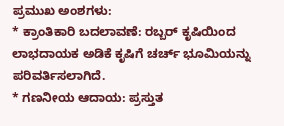ಪ್ರಮುಖ ಅಂಶಗಳು:
* ಕ್ರಾಂತಿಕಾರಿ ಬದಲಾವಣೆ: ರಬ್ಬರ್ ಕೃಷಿಯಿಂದ ಲಾಭದಾಯಕ ಅಡಿಕೆ ಕೃಷಿಗೆ ಚರ್ಚ್ ಭೂಮಿಯನ್ನು ಪರಿವರ್ತಿಸಲಾಗಿದೆ.
* ಗಣನೀಯ ಆದಾಯ: ಪ್ರಸ್ತುತ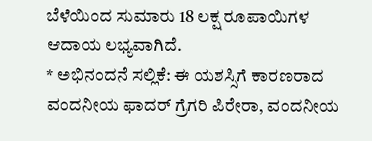ಬೆಳೆಯಿಂದ ಸುಮಾರು 18 ಲಕ್ಷ ರೂಪಾಯಿಗಳ ಆದಾಯ ಲಭ್ಯವಾಗಿದೆ.
* ಅಭಿನಂದನೆ ಸಲ್ಲಿಕೆ: ಈ ಯಶಸ್ಸಿಗೆ ಕಾರಣರಾದ ವಂದನೀಯ ಫಾದರ್ ಗ್ರೆಗರಿ ಪಿರೇರಾ, ವಂದನೀಯ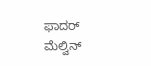ಫಾದರ್ ಮೆಲ್ವಿನ್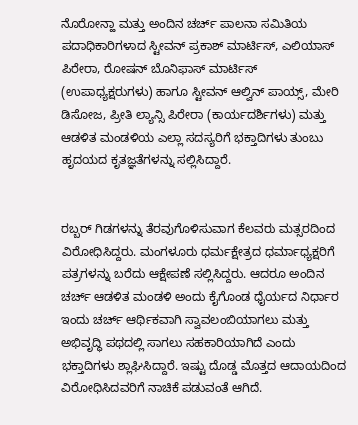ನೊರೋನ್ಹಾ ಮತ್ತು ಅಂದಿನ ಚರ್ಚ್ ಪಾಲನಾ ಸಮಿತಿಯ ಪದಾಧಿಕಾರಿಗಳಾದ ಸ್ಟೀವನ್ ಪ್ರಕಾಶ್ ಮಾರ್ಟಿಸ್, ಎಲಿಯಾಸ್ ಪಿರೇರಾ, ರೋಷನ್ ಬೊನಿಫಾಸ್ ಮಾರ್ಟಿಸ್ (ಉಪಾಧ್ಯಕ್ಷರುಗಳು) ಹಾಗೂ ಸ್ಟೀವನ್ ಆಲ್ವಿನ್ ಪಾಯ್ಸ್, ಮೇರಿ ಡಿಸೋಜ, ಪ್ರೀತಿ ಲ್ಯಾನ್ಸಿ ಪಿರೇರಾ (ಕಾರ್ಯದರ್ಶಿಗಳು) ಮತ್ತು ಆಡಳಿತ ಮಂಡಳಿಯ ಎಲ್ಲಾ ಸದಸ್ಯರಿಗೆ ಭಕ್ತಾದಿಗಳು ತುಂಬು ಹೃದಯದ ಕೃತಜ್ಞತೆಗಳನ್ನು ಸಲ್ಲಿಸಿದ್ದಾರೆ.


ರಬ್ಬರ್ ಗಿಡಗಳನ್ನು ತೆರವುಗೊಳಿಸುವಾಗ ಕೆಲವರು ಮತ್ಸರದಿಂದ ವಿರೋಧಿಸಿದ್ದರು. ಮಂಗಳೂರು ಧರ್ಮಕ್ಷೇತ್ರದ ಧರ್ಮಾಧ್ಯಕ್ಷರಿಗೆ ಪತ್ರಗಳನ್ನು ಬರೆದು ಆಕ್ಷೇಪಣೆ ಸಲ್ಲಿಸಿದ್ದರು. ಆದರೂ ಅಂದಿನ ಚರ್ಚ್ ಆಡಳಿತ ಮಂಡಳಿ ಅಂದು ಕೈಗೊಂಡ ಧೈರ್ಯದ ನಿರ್ಧಾರ ಇಂದು ಚರ್ಚ್ ಆರ್ಥಿಕವಾಗಿ ಸ್ವಾವಲಂಬಿಯಾಗಲು ಮತ್ತು ಅಭಿವೃದ್ಧಿ ಪಥದಲ್ಲಿ ಸಾಗಲು ಸಹಕಾರಿಯಾಗಿದೆ ಎಂದು ಭಕ್ತಾದಿಗಳು ಶ್ಲಾಘಿಸಿದ್ದಾರೆ. ಇಷ್ಟು ದೊಡ್ಡ ಮೊತ್ತದ ಆದಾಯದಿಂದ ವಿರೋಧಿಸಿದವರಿಗೆ ನಾಚಿಕೆ ಪಡುವಂತೆ ಆಗಿದೆ.